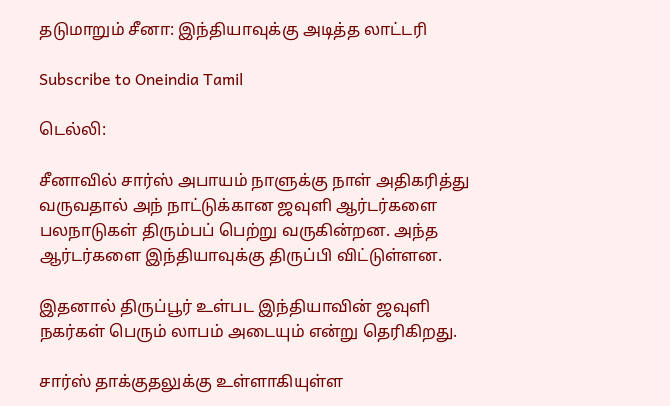தடுமாறும் சீனா: இந்தியாவுக்கு அடித்த லாட்டரி

Subscribe to Oneindia Tamil

டெல்லி:

சீனாவில் சார்ஸ் அபாயம் நாளுக்கு நாள் அதிகரித்து வருவதால் அந் நாட்டுக்கான ஜவுளி ஆர்டர்களை பலநாடுகள் திரும்பப் பெற்று வருகின்றன. அந்த ஆர்டர்களை இந்தியாவுக்கு திருப்பி விட்டுள்ளன.

இதனால் திருப்பூர் உள்பட இந்தியாவின் ஜவுளி நகர்கள் பெரும் லாபம் அடையும் என்று தெரிகிறது.

சார்ஸ் தாக்குதலுக்கு உள்ளாகியுள்ள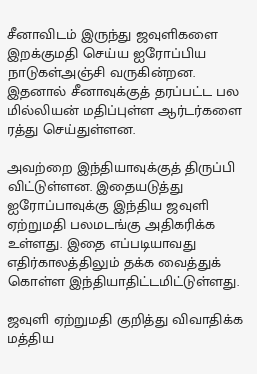சீனாவிடம் இருந்து ஜவுளிகளை இறக்குமதி செய்ய ஐரோப்பிய நாடுகள்அஞ்சி வருகின்றன. இதனால் சீனாவுக்குத் தரப்பட்ட பல மில்லியன் மதிப்புள்ள ஆர்டர்களை ரத்து செய்துள்ளன.

அவற்றை இந்தியாவுக்குத் திருப்பி விட்டுள்ளன. இதையடுத்து ஐரோப்பாவுக்கு இந்திய ஜவுளி ஏற்றுமதி பலமடங்கு அதிகரிக்க உள்ளது. இதை எப்படியாவது எதிர்காலத்திலும் தக்க வைத்துக் கொள்ள இந்தியாதிட்டமிட்டுள்ளது.

ஜவுளி ஏற்றுமதி குறித்து விவாதிக்க மத்திய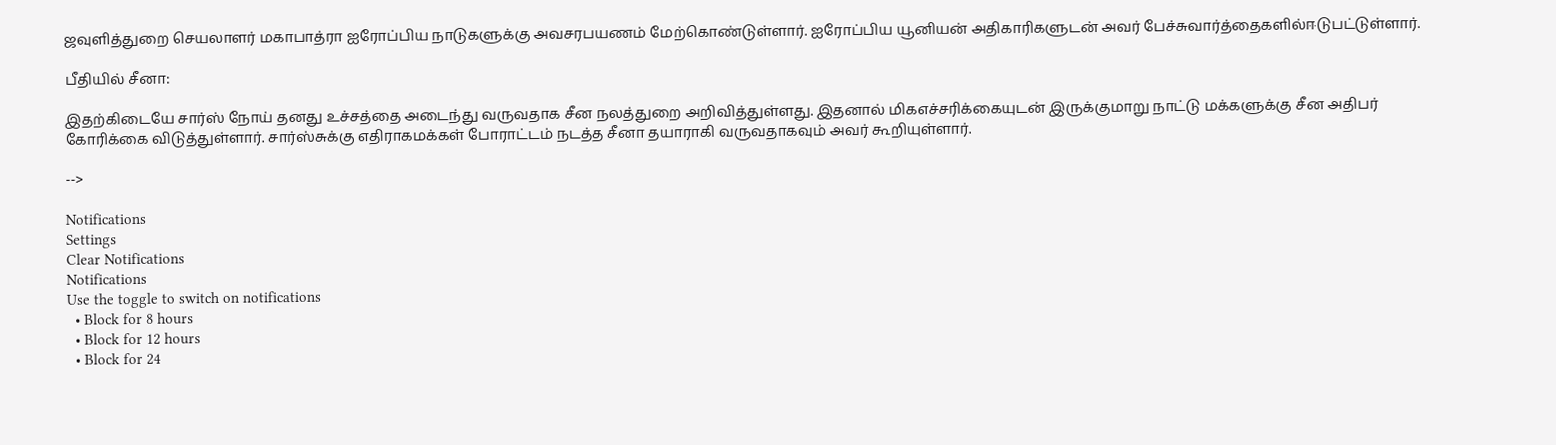ஜவுளித்துறை செயலாளர் மகாபாத்ரா ஐரோப்பிய நாடுகளுக்கு அவசரபயணம் மேற்கொண்டுள்ளார். ஐரோப்பிய யூனியன் அதிகாரிகளுடன் அவர் பேச்சுவார்த்தைகளில்ஈடுபட்டுள்ளார்.

பீதியில் சீனா:

இதற்கிடையே சார்ஸ் நோய் தனது உச்சத்தை அடைந்து வருவதாக சீன நலத்துறை அறிவித்துள்ளது. இதனால் மிகஎச்சரிக்கையுடன் இருக்குமாறு நாட்டு மக்களுக்கு சீன அதிபர் கோரிக்கை விடுத்துள்ளார். சார்ஸ்சுக்கு எதிராகமக்கள் போராட்டம் நடத்த சீனா தயாராகி வருவதாகவும் அவர் கூறியுள்ளார்.

-->

Notifications
Settings
Clear Notifications
Notifications
Use the toggle to switch on notifications
  • Block for 8 hours
  • Block for 12 hours
  • Block for 24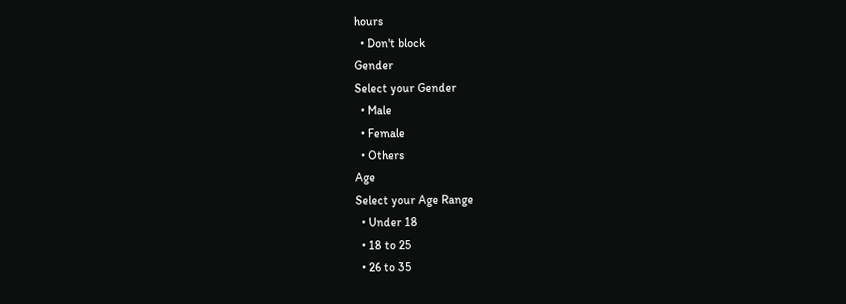hours
  • Don't block
Gender
Select your Gender
  • Male
  • Female
  • Others
Age
Select your Age Range
  • Under 18
  • 18 to 25
  • 26 to 35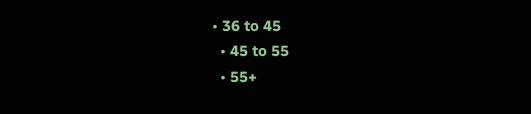• 36 to 45
  • 45 to 55
  • 55+